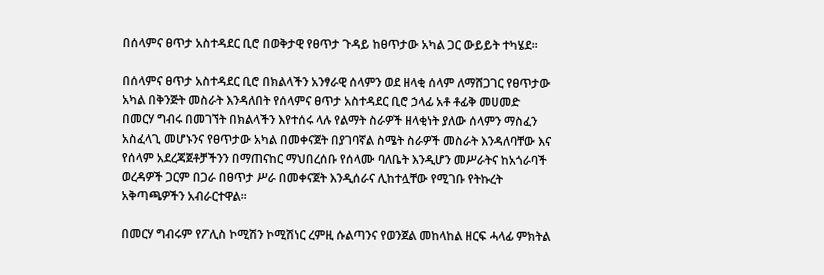በሰላምና ፀጥታ አስተዳደር ቢሮ በወቅታዊ የፀጥታ ጉዳይ ከፀጥታው አካል ጋር ውይይት ተካሄደ፡፡

በሰላምና ፀጥታ አስተዳደር ቢሮ በክልላችን አንፃራዊ ሰላምን ወደ ዘላቂ ሰላም ለማሸጋገር የፀጥታው አካል በቅንጅት መስራት እንዳለበት የሰላምና ፀጥታ አስተዳደር ቢሮ ኃላፊ አቶ ቶፊቅ መሀመድ በመርሃ ግብሩ በመገኘት በክልላችን እየተሰሩ ላሉ የልማት ስራዎች ዘላቂነት ያለው ሰላምን ማስፈን አስፈላጊ መሆኑንና የፀጥታው አካል በመቀናጀት በያገባኛል ስሜት ስራዎች መስራት እንዳለባቸው እና የሰላም አደረጃጀቶቻችንን በማጠናከር ማህበረሰቡ የሰላሙ ባለቤት እንዲሆን መሥራትና ከአጎራባች ወረዳዎች ጋርም በጋራ በፀጥታ ሥራ በመቀናጀት እንዲሰራና ሊከተሏቸው የሚገቡ የትኩረት አቅጣጫዎችን አብራርተዋል፡፡

በመርሃ ግብሩም የፖሊስ ኮሚሽን ኮሚሽነር ረምዚ ሱልጣንና የወንጀል መከላከል ዘርፍ ሓላፊ ምክትል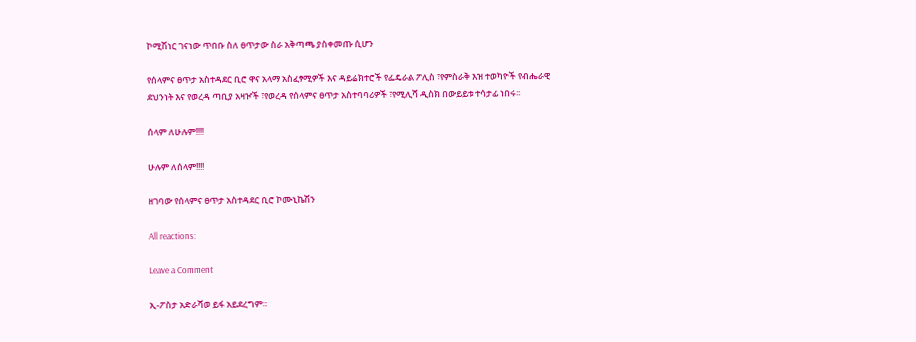ኮሚሽነር ገናነው ጥበቡ ስለ ፀጥታው ስራ አቅጣጫ ያስቀመጡ ሲሆን

የሰላምና ፀጥታ አስተዳደር ቢሮ ዋና አላማ አስፈፃሚዎች እና ዳይሬክተሮች የፌዴራል ፖሊስ ፣የምስራቅ እዝ ተወካዮች የብሔራዊ ደህንነት እና የወረዳ ጣቢያ አዛዦች ፣የወረዳ የሰላምና ፀጥታ አስተባባሪዎች ፣የሚሊሻ ዲስክ በውይይቱ ተሳታፊ ነበሩ፡፡

ሰላም ለሁሉም!!!!

ሁሉም ለሰላም!!!!

ዘገባው የሰላምና ፀጥታ አስተዳደር ቢሮ ኮሙኒኬሽን

All reactions:

Leave a Comment

ኢ-ፖስታ አድራሻወ ይፋ አይደረግም።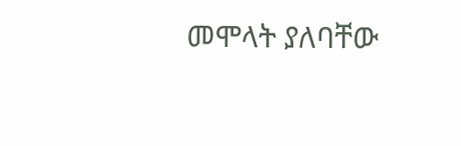መሞላት ያለባቸው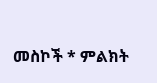መስኮች * ምልክት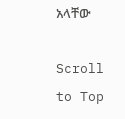አላቸው

Scroll to Top